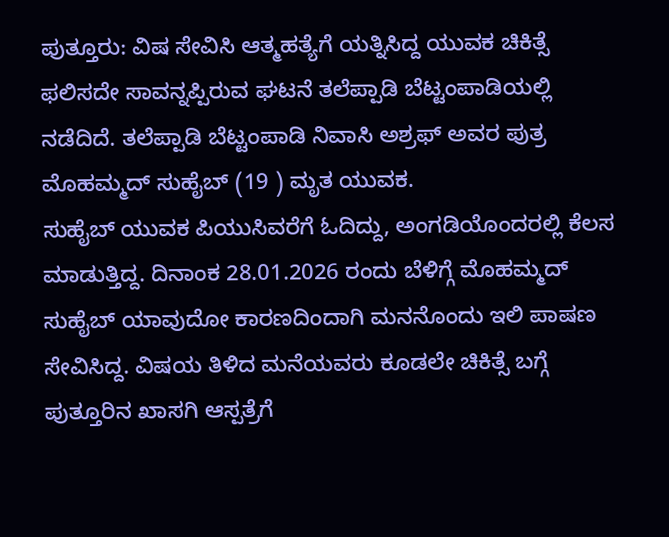ಪುತ್ತೂರು: ವಿಷ ಸೇವಿಸಿ ಆತ್ಮಹತ್ಯೆಗೆ ಯತ್ನಿಸಿದ್ದ ಯುವಕ ಚಿಕಿತ್ಸೆ ಫಲಿಸದೇ ಸಾವನ್ನಪ್ಪಿರುವ ಘಟನೆ ತಲೆಪ್ಪಾಡಿ ಬೆಟ್ಟಂಪಾಡಿಯಲ್ಲಿ ನಡೆದಿದೆ. ತಲೆಪ್ಪಾಡಿ ಬೆಟ್ಟಂಪಾಡಿ ನಿವಾಸಿ ಅಶ್ರಫ್ ಅವರ ಪುತ್ರ ಮೊಹಮ್ಮದ್ ಸುಹೈಬ್ (19 ) ಮೃತ ಯುವಕ.
ಸುಹೈಬ್ ಯುವಕ ಪಿಯುಸಿವರೆಗೆ ಓದಿದ್ದು, ಅಂಗಡಿಯೊಂದರಲ್ಲಿ ಕೆಲಸ ಮಾಡುತ್ತಿದ್ದ. ದಿನಾಂಕ 28.01.2026 ರಂದು ಬೆಳಿಗ್ಗೆ ಮೊಹಮ್ಮದ್ ಸುಹೈಬ್ ಯಾವುದೋ ಕಾರಣದಿಂದಾಗಿ ಮನನೊಂದು ಇಲಿ ಪಾಷಣ ಸೇವಿಸಿದ್ದ. ವಿಷಯ ತಿಳಿದ ಮನೆಯವರು ಕೂಡಲೇ ಚಿಕಿತ್ಸೆ ಬಗ್ಗೆ ಪುತ್ತೂರಿನ ಖಾಸಗಿ ಆಸ್ಪತ್ರೆಗೆ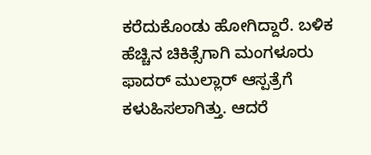ಕರೆದುಕೊಂಡು ಹೋಗಿದ್ದಾರೆ. ಬಳಿಕ ಹೆಚ್ಚಿನ ಚಿಕಿತ್ಸೆಗಾಗಿ ಮಂಗಳೂರು ಫಾದರ್ ಮುಲ್ಲಾರ್ ಆಸ್ಪತ್ರೆಗೆ ಕಳುಹಿಸಲಾಗಿತ್ತು. ಆದರೆ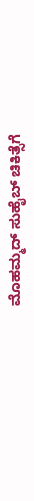ಮೊಹಮ್ಮದ್ ಸುಹೈಬ್ ಚಿಕಿತ್ಸೆಗೆ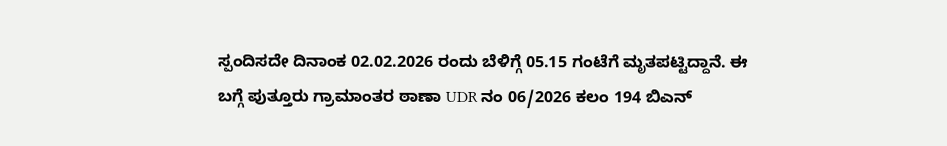ಸ್ಪಂದಿಸದೇ ದಿನಾಂಕ 02.02.2026 ರಂದು ಬೆಳಿಗ್ಗೆ 05.15 ಗಂಟೆಗೆ ಮೃತಪಟ್ಟಿದ್ದಾನೆ. ಈ ಬಗ್ಗೆ ಪುತ್ತೂರು ಗ್ರಾಮಾಂತರ ಠಾಣಾ UDR ನಂ 06/2026 ಕಲಂ 194 ಬಿಎನ್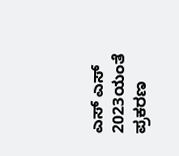ಎಸ್ ಎಸ್ 2023ಯಂತೆ ಪ್ರಕರಣ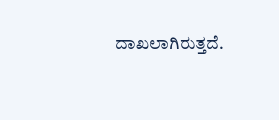ದಾಖಲಾಗಿರುತ್ತದೆ.